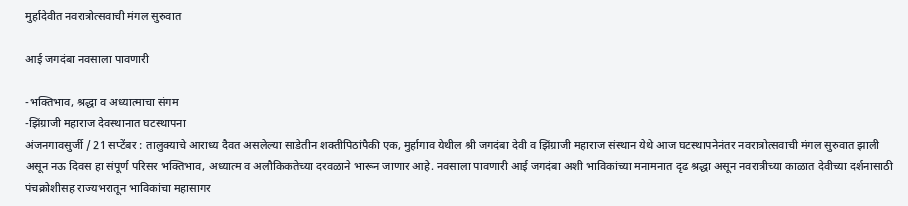मुर्हादेवीत नवरात्रोत्सवाची मंगल सुरुवात

आई जगदंबा नवसाला पावणारी

-भक्तिभाव, श्रद्धा व अध्यात्माचा संगम
-झिंग्राजी महाराज देवस्थानात घटस्थापना
अंजनगावसुर्जी / 21 सप्टेंबर : तालुक्याचे आराध्य दैवत असलेल्या साडेतीन शक्तीपिठांपैकी एक, मुर्हागाव येथील श्री जगदंबा देवी व झिंग्राजी महाराज संस्थान येथे आज घटस्थापनेनंतर नवरात्रोत्सवाची मंगल सुरुवात झाली असून नऊ दिवस हा संपूर्ण परिसर भक्तिभाव, अध्यात्म व अलौकिकतेच्या दरवळाने भारून जाणार आहे. नवसाला पावणारी आई जगदंबा अशी भाविकांच्या मनामनात दृढ श्रद्धा असून नवरात्रीच्या काळात देवीच्या दर्शनासाठी पंचक्रोशीसह राज्यभरातून भाविकांचा महासागर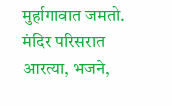मुर्हागावात जमतो. मंदिर परिसरात आरत्या, भजने,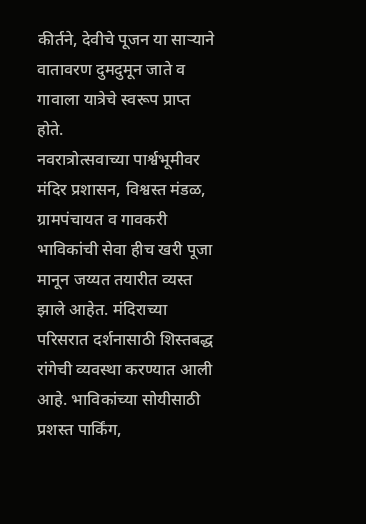कीर्तने, देवीचे पूजन या सार्‍याने वातावरण दुमदुमून जाते व गावाला यात्रेचे स्वरूप प्राप्त होते.
नवरात्रोत्सवाच्या पार्श्वभूमीवर मंदिर प्रशासन, विश्वस्त मंडळ, ग्रामपंचायत व गावकरी भाविकांची सेवा हीच खरी पूजा मानून जय्यत तयारीत व्यस्त झाले आहेत. मंदिराच्या परिसरात दर्शनासाठी शिस्तबद्ध रांगेची व्यवस्था करण्यात आली आहे. भाविकांच्या सोयीसाठी प्रशस्त पार्किंग,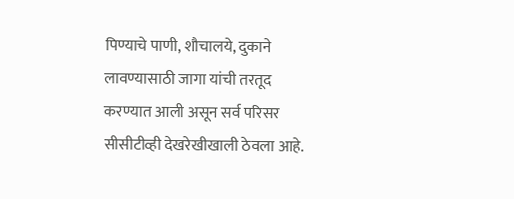पिण्याचे पाणी, शौचालये, दुकाने लावण्यासाठी जागा यांची तरतूद करण्यात आली असून सर्व परिसर सीसीटीव्ही देखरेखीखाली ठेवला आहे.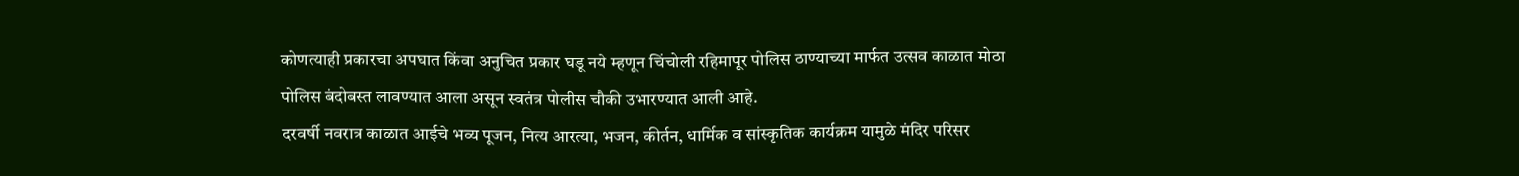कोणत्याही प्रकारचा अपघात किंवा अनुचित प्रकार घडू नये म्हणून चिंचोली रहिमापूर पोलिस ठाण्याच्या मार्फत उत्सव काळात मोठा पोलिस बंदोबस्त लावण्यात आला असून स्वतंत्र पोलीस चौकी उभारण्यात आली आहे.
दरवर्षी नवरात्र काळात आईचे भव्य पूजन, नित्य आरत्या, भजन, कीर्तन, धार्मिक व सांस्कृतिक कार्यक्रम यामुळे मंदिर परिसर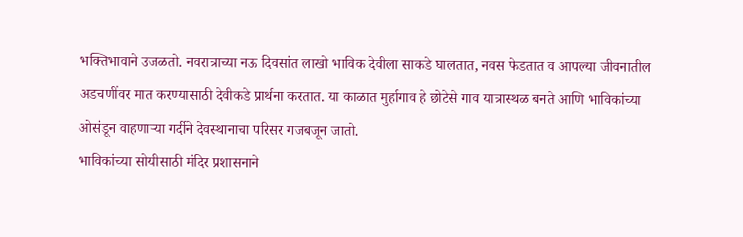भक्तिभावाने उजळतो. नवरात्राच्या नऊ दिवसांत लाखो भाविक देवीला साकडे घालतात, नवस फेडतात व आपल्या जीवनातील अडचणींवर मात करण्यासाठी देवीकडे प्रार्थना करतात. या काळात मुर्हागाव हे छोटेसे गाव यात्रास्थळ बनते आणि भाविकांच्या ओसंडून वाहणार्‍या गर्दीने देवस्थानाचा परिसर गजबजून जातो.
भाविकांच्या सोयीसाठी मंदिर प्रशासनाने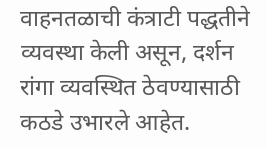वाहनतळाची कंत्राटी पद्धतीने व्यवस्था केली असून, दर्शन रांगा व्यवस्थित ठेवण्यासाठी कठडे उभारले आहेत.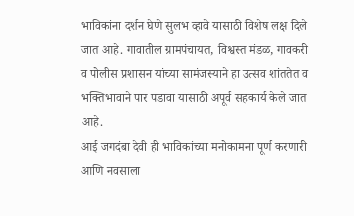भाविकांना दर्शन घेणे सुलभ व्हावे यासाठी विशेष लक्ष दिले जात आहे. गावातील ग्रामपंचायत, विश्वस्त मंडळ, गावकरी व पोलीस प्रशासन यांच्या सामंजस्याने हा उत्सव शांततेत व भक्तिभावाने पार पडावा यासाठी अपूर्व सहकार्य केले जात आहे.
आई जगदंबा देवी ही भाविकांच्या मनोकामना पूर्ण करणारी आणि नवसाला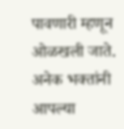पावणारी म्हणून ओळखली जाते. अनेक भक्तांनी आपल्या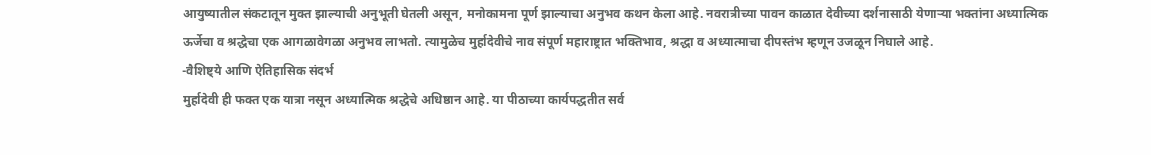आयुष्यातील संकटातून मुक्त झाल्याची अनुभूती घेतली असून, मनोकामना पूर्ण झाल्याचा अनुभव कथन केला आहे. नवरात्रीच्या पावन काळात देवीच्या दर्शनासाठी येणार्‍या भक्तांना अध्यात्मिक ऊर्जेचा व श्रद्धेचा एक आगळावेगळा अनुभव लाभतो. त्यामुळेच मुर्हादेवीचे नाव संपूर्ण महाराष्ट्रात भक्तिभाव, श्रद्धा व अध्यात्माचा दीपस्तंभ म्हणून उजळून निघाले आहे.
-वैशिष्ट्ये आणि ऐतिहासिक संदर्भ
मुर्हादेवी ही फक्त एक यात्रा नसून अध्यात्मिक श्रद्धेचे अधिष्ठान आहे. या पीठाच्या कार्यपद्धतीत सर्व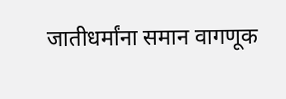जातीधर्मांना समान वागणूक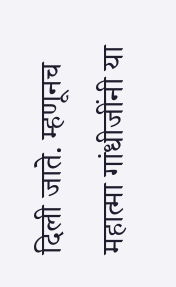दिली जाते. म्हणूनच महात्मा गांधीजींनी या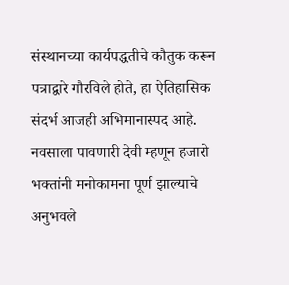संस्थानच्या कार्यपद्धतीचे कौतुक करून पत्राद्वारे गौरविले होते, हा ऐतिहासिक संदर्भ आजही अभिमानास्पद आहे. नवसाला पावणारी देवी म्हणून हजारो भक्तांनी मनोकामना पूर्ण झाल्याचे अनुभवले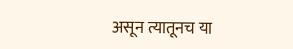असून त्यातूनच या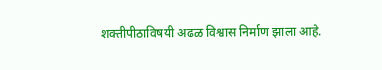शक्तीपीठाविषयी अढळ विश्वास निर्माण झाला आहे.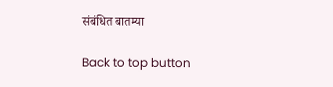संबंधित बातम्या

Back to top button